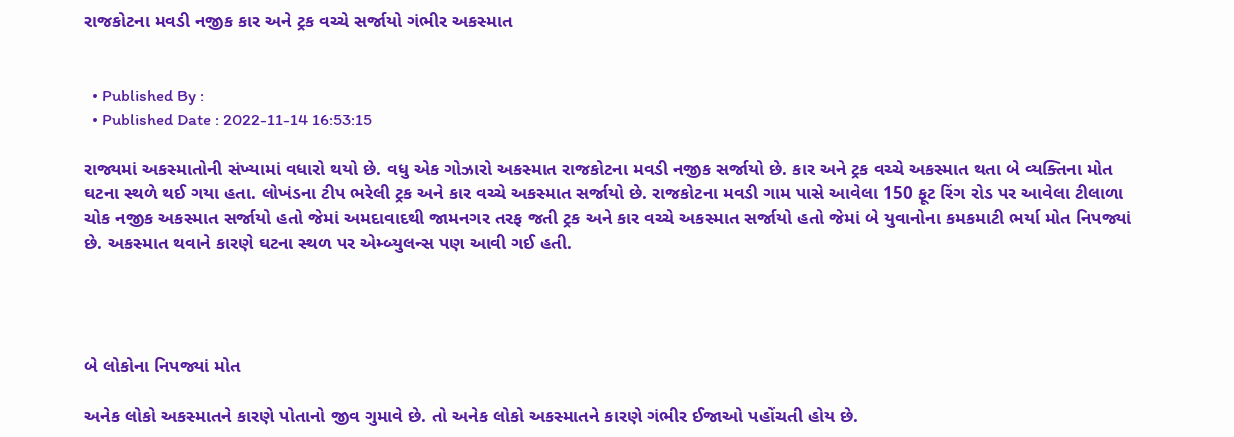રાજકોટના મવડી નજીક કાર અને ટ્રક વચ્ચે સર્જાયો ગંભીર અકસ્માત


  • Published By :
  • Published Date : 2022-11-14 16:53:15

રાજ્યમાં અકસ્માતોની સંખ્યામાં વધારો થયો છે. વધુ એક ગોઝારો અકસ્માત રાજકોટના મવડી નજીક સર્જાયો છે. કાર અને ટ્રક વચ્ચે અકસ્માત થતા બે વ્યક્તિના મોત ઘટના સ્થળે થઈ ગયા હતા. લોખંડના ટીપ ભરેલી ટ્રક અને કાર વચ્ચે અકસ્માત સર્જાયો છે. રાજકોટના મવડી ગામ પાસે આવેલા 150 ફૂટ રિંગ રોડ પર આવેલા ટીલાળા ચોક નજીક અકસ્માત સર્જાયો હતો જેમાં અમદાવાદથી જામનગર તરફ જતી ટ્રક અને કાર વચ્ચે અકસ્માત સર્જાયો હતો જેમાં બે યુવાનોના કમકમાટી ભર્યા મોત નિપજ્યાં છે. અકસ્માત થવાને કારણે ઘટના સ્થળ પર એમ્બ્યુલન્સ પણ આવી ગઈ હતી.




બે લોકોના નિપજ્યાં મોત

અનેક લોકો અકસ્માતને કારણે પોતાનો જીવ ગુમાવે છે. તો અનેક લોકો અકસ્માતને કારણે ગંભીર ઈજાઓ પહોંચતી હોય છે.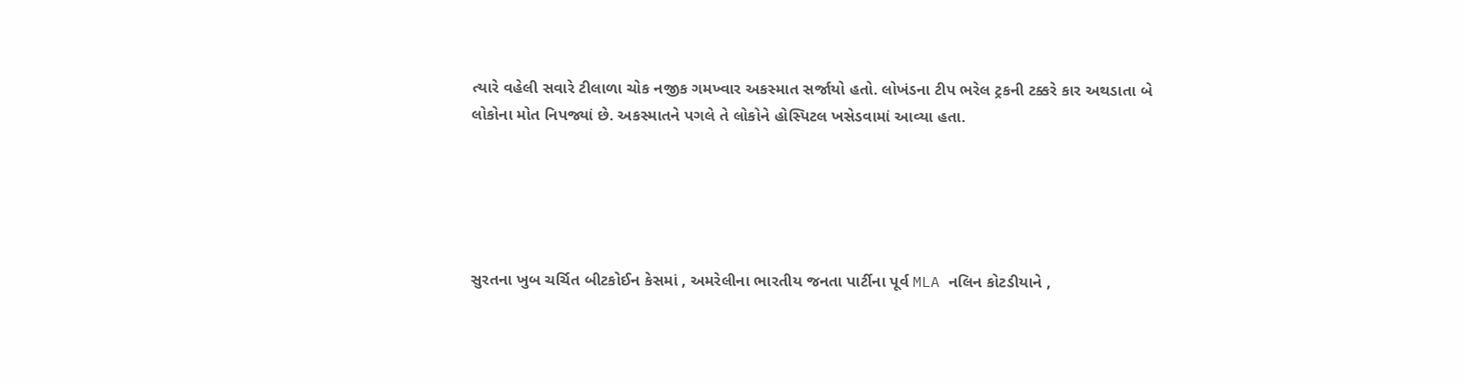ત્યારે વહેલી સવારે ટીલાળા ચોક નજીક ગમખ્વાર અકસ્માત સર્જાયો હતો. લોખંડના ટીપ ભરેલ ટ્રકની ટક્કરે કાર અથડાતા બે લોકોના મોત નિપજ્યાં છે. અકસ્માતને પગલે તે લોકોને હોસ્પિટલ ખસેડવામાં આવ્યા હતા.





સુરતના ખુબ ચર્ચિત બીટકોઈન કેસમાં , અમરેલીના ભારતીય જનતા પાર્ટીના પૂર્વ MLA નલિન કોટડીયાને ,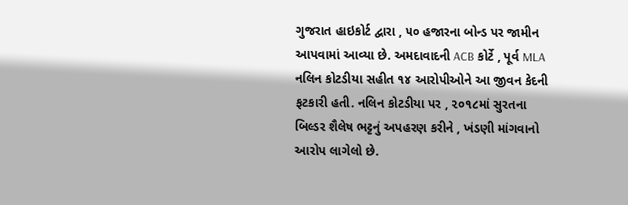ગુજરાત હાઇકોર્ટ દ્વારા , ૫૦ હજારના બોન્ડ પર જામીન આપવામાં આવ્યા છે. અમદાવાદની ACB કોર્ટે , પૂર્વ MLA નલિન કોટડીયા સહીત ૧૪ આરોપીઓને આ જીવન કેદની ફટકારી હતી. નલિન કોટડીયા પર , ૨૦૧૮માં સુરતના બિલ્ડર શૈલેષ ભટ્ટનું અપહરણ કરીને , ખંડણી માંગવાનો આરોપ લાગેલો છે.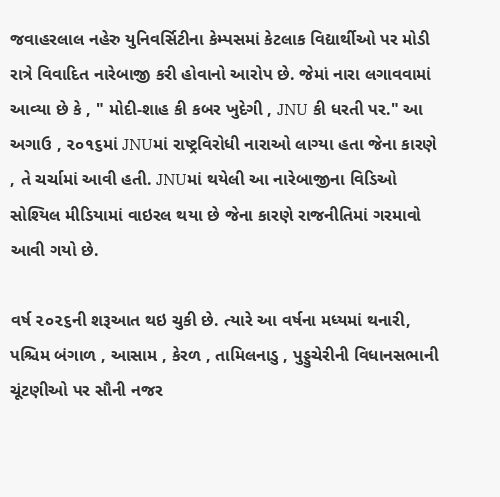જવાહરલાલ નહેરુ યુનિવર્સિટીના કેમ્પસમાં કેટલાક વિદ્યાર્થીઓ પર મોડી રાત્રે વિવાદિત નારેબાજી કરી હોવાનો આરોપ છે. જેમાં નારા લગાવવામાં આવ્યા છે કે , " મોદી-શાહ કી કબર ખુદેગી , JNU કી ધરતી પર." આ અગાઉ , ૨૦૧૬માં JNUમાં રાષ્ટ્રવિરોધી નારાઓ લાગ્યા હતા જેના કારણે , તે ચર્ચામાં આવી હતી. JNUમાં થયેલી આ નારેબાજીના વિડિઓ સોશ્યિલ મીડિયામાં વાઇરલ થયા છે જેના કારણે રાજનીતિમાં ગરમાવો આવી ગયો છે.

વર્ષ ૨૦૨૬ની શરૂઆત થઇ ચુકી છે. ત્યારે આ વર્ષના મધ્યમાં થનારી, પશ્ચિમ બંગાળ , આસામ , કેરળ , તામિલનાડુ , પુડ્ડુચેરીની વિધાનસભાની ચૂંટણીઓ પર સૌની નજર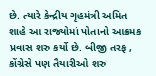છે. ત્યારે કેન્દ્રીય ગૃહમંત્રી અમિત શાહે આ રાજ્યોમાં પોતાનો આક્રમક પ્રવાસ શરુ કર્યો છે. બીજી તરફ , કોંગ્રેસે પણ તૈયારીઓ શરુ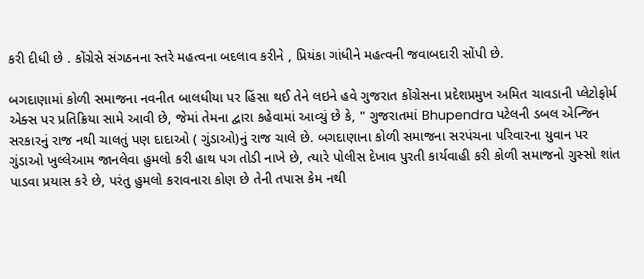કરી દીધી છે . કોંગ્રેસે સંગઠનના સ્તરે મહત્વના બદલાવ કરીને , પ્રિયંકા ગાંધીને મહત્વની જવાબદારી સોંપી છે.

બગદાણામાં કોળી સમાજના નવનીત બાલધીયા પર હિંસા થઈ તેને લઇને હવે ગુજરાત કોંગ્રેસના પ્રદેશપ્રમુખ અમિત ચાવડાની પ્લેટોફોર્મ એક્સ પર પ્રતિક્રિયા સામે આવી છે, જેમાં તેમના દ્વારા કહેવામાં આવ્યું છે કે, " ગુજરાતમાં Bhupendra પટેલની ડબલ એન્જિન સરકારનું રાજ નથી ચાલતું પણ દાદાઓ ( ગુંડાઓ)નું રાજ ચાલે છે. બગદાણાના કોળી સમાજના સરપંચના પરિવારના યુવાન પર ગુંડાઓ ખુલ્લેઆમ જાનલેવા હુમલો કરી હાથ પગ તોડી નાખે છે, ત્યારે પોલીસ દેખાવ પુરતી કાર્યવાહી કરી કોળી સમાજનો ગુસ્સો શાંત પાડવા પ્રયાસ કરે છે, પરંતુ હુમલો કરાવનારા કોણ છે તેની તપાસ કેમ નથી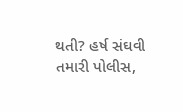થતી? હર્ષ સંઘવી તમારી પોલીસ,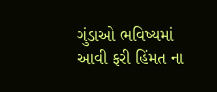ગુંડાઓ ભવિષ્યમાં આવી ફરી હિંમત ના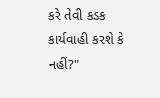કરે તેવી કડક કાર્યવાહી કરશે કે નહીં?"